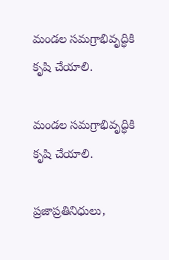మండల సమగ్రాభివృద్ధికి కృషి చేయాలి.

మండల సమగ్రాభివృద్ధికి కృషి చేయాలి.

ప్రజాప్రతినిధులు,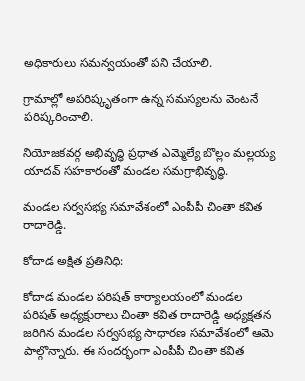అధికారులు సమన్వయంతో పని చేయాలి.

గ్రామాల్లో అపరిష్కృతంగా ఉన్న సమస్యలను వెంటనే పరిష్కరించాలి.

నియోజకవర్గ అభివృద్ధి ప్రధాత ఎమ్మెల్యే బొల్లం మల్లయ్య యాదవ్ సహకారంతో మండల సమగ్రాభివృద్ధి.

మండల సర్వసభ్య సమావేశంలో ఎంపీపీ చింతా కవిత రాదారెడ్డి.

కోదాడ అక్షిత ప్రతినిధి:

కోదాడ మండల పరిషత్ కార్యాలయంలో మండల పరిషత్ అధ్యక్షురాలు చింతా కవిత రాదారెడ్డి అధ్యక్షతన జరిగిన మండల సర్వసభ్య సాధారణ సమావేశంలో ఆమె పాల్గొన్నారు. ఈ సందర్భంగా ఎంపీపీ చింతా కవిత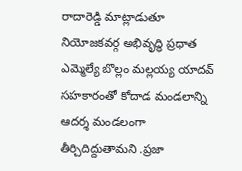రాదారెడ్డి మాట్లాడుతూ నియోజకవర్గ అభివృద్ధి ప్రధాత ఎమ్మెల్యే బొల్లం మల్లయ్య యాదవ్ సహకారంతో కోదాడ మండలాన్ని ఆదర్శ మండలంగా తీర్చిదిద్దుతామని .ప్రజా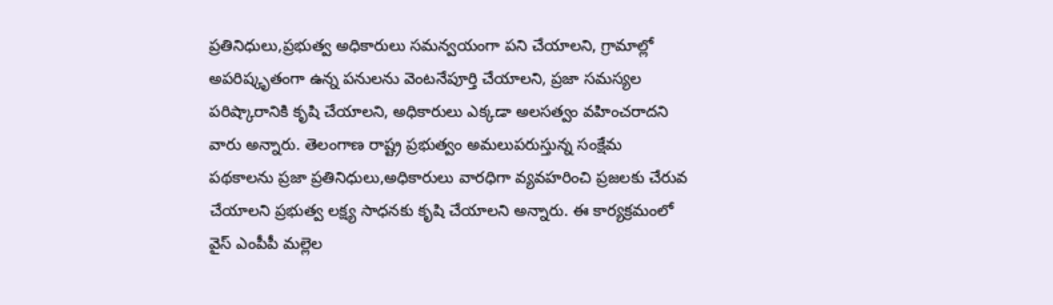ప్రతినిధులు,ప్రభుత్వ అధికారులు సమన్వయంగా పని చేయాలని, గ్రామాల్లో అపరిష్కృతంగా ఉన్న పనులను వెంటనేపూర్తి చేయాలని, ప్రజా సమస్యల పరిష్కారానికి కృషి చేయాలని, అధికారులు ఎక్కడా అలసత్వం వహించరాదని వారు అన్నారు. తెలంగాణ రాష్ట్ర ప్రభుత్వం అమలుపరుస్తున్న సంక్షేమ పథకాలను ప్రజా ప్రతినిధులు,అధికారులు వారధిగా వ్యవహరించి ప్రజలకు చేరువ చేయాలని ప్రభుత్వ లక్ష్య సాధనకు కృషి చేయాలని అన్నారు. ఈ కార్యక్రమంలో వైస్ ఎంపీపీ మల్లెల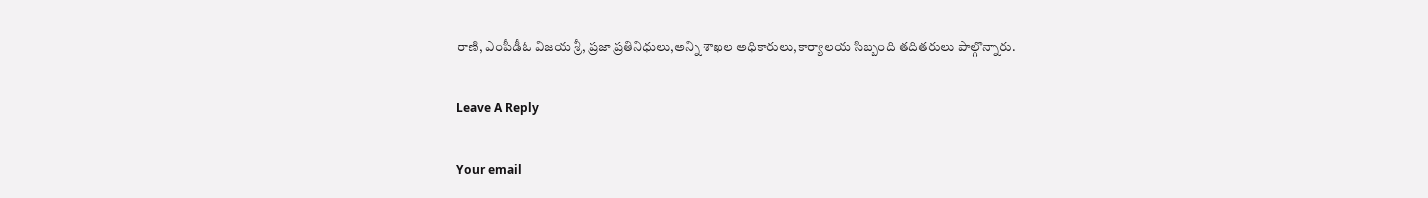రాణి, ఎంపీడీఓ విజయ శ్రీ, ప్రజా ప్రతినిధులు,అన్ని శాఖల అధికారులు,కార్యాలయ సిబ్బంది తదితరులు పాల్గొన్నారు.

Leave A Reply

Your email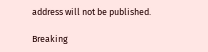address will not be published.

Breaking